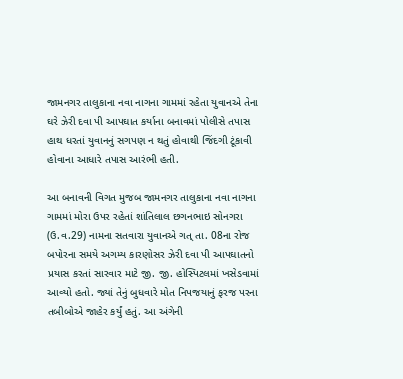જામનગર તાલુકાના નવા નાગના ગામમાં રહેતા યુવાનએ તેના ઘરે ઝેરી દવા પી આપઘાત કર્યાના બનાવમાં પોલીસે તપાસ હાથ ધરતાં યુવાનનું સગપણ ન થતું હોવાથી જિંદગી ટૂંકાવી હોવાના આધારે તપાસ આરંભી હતી.

આ બનાવની વિગત મુજબ જામનગર તાલુકાના નવા નાગના ગામમાં મોરા ઉપર રહેતાં શાંતિલાલ છગનભાઇ સોનગરા (ઉ.વ.29) નામના સતવારા યુવાનએ ગત્ તા. 08ના રોજ બપોરના સમયે અગમ્ય કારણોસર ઝેરી દવા પી આપઘાતનો પ્રયાસ કરતાં સારવાર માટે જી. જી. હોસ્પિટલમાં ખસેડવામાં આવ્યો હતો. જ્યાં તેનું બુધવારે મોત નિપજયાનું ફરજ પરના તબીબોએ જાહેર કર્યું હતું. આ અંગેની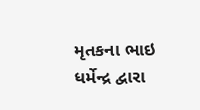મૃતકના ભાઇ ધર્મેન્દ્ર દ્વારા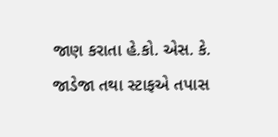જાણ કરાતા હે.કો. એસ. કે. જાડેજા તથા સ્ટાફએ તપાસ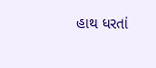હાથ ધરતાં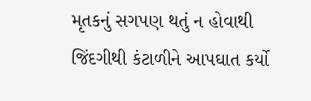મૃતકનું સગપણ થતું ન હોવાથી જિંદગીથી કંટાળીને આપઘાત કર્યો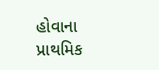હોવાના પ્રાથમિક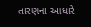તારણના આધારે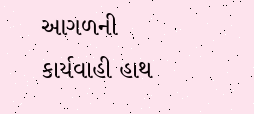આગળની કાર્યવાહી હાથ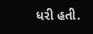ધરી હતી.